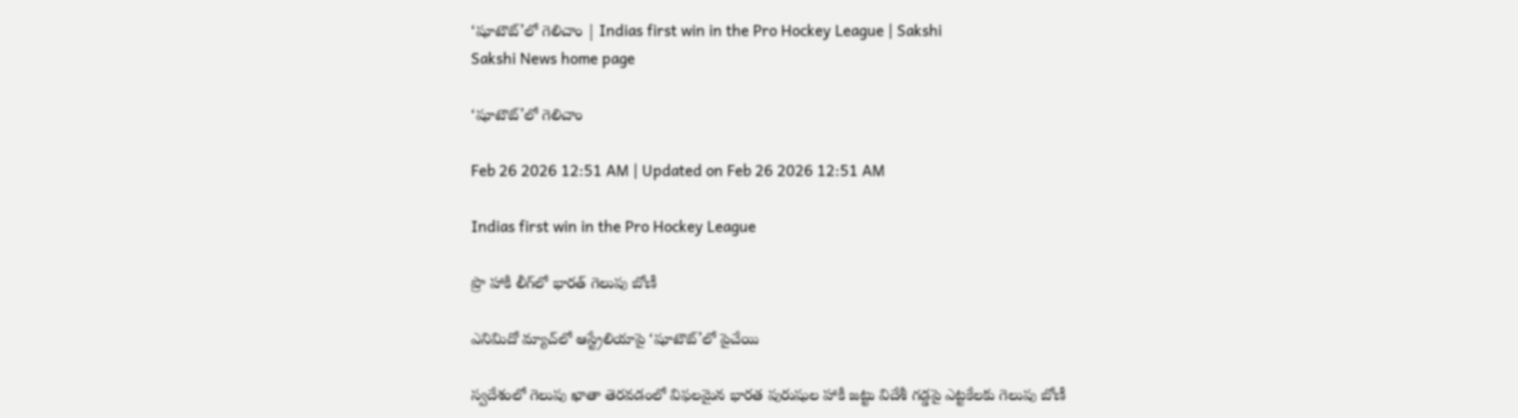‘షూటౌట్‌’లో గెలిచాం | Indias first win in the Pro Hockey League | Sakshi
Sakshi News home page

‘షూటౌట్‌’లో గెలిచాం

Feb 26 2026 12:51 AM | Updated on Feb 26 2026 12:51 AM

Indias first win in the Pro Hockey League

ప్రొ హాకీ లీగ్‌లో భారత్‌ గెలుపు బోణీ

ఎనిమిదో మ్యాచ్‌లో ఆస్ట్రేలియాపై ‘షూటౌట్‌’లో పైచేయి

స్వదేశంలో గెలుపు ఖాతా తెరవడంలో విఫలమైన భారత పురుషుల హాకీ జట్టు విదేశీ గడ్డపై ఎట్టకేలకు గెలుపు బోణీ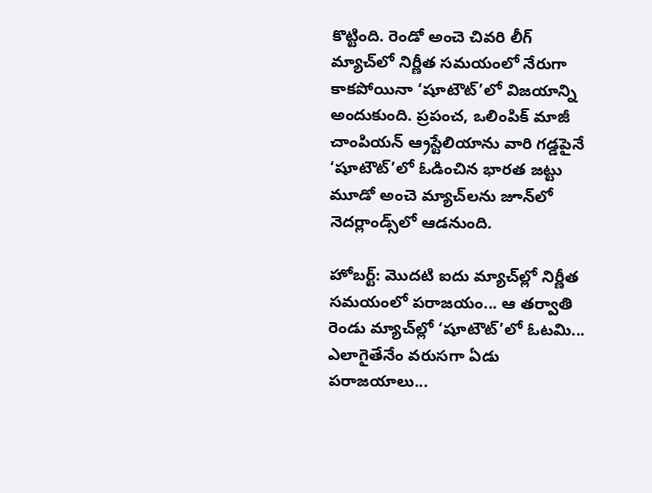కొట్టింది. రెండో అంచె చివరి లీగ్‌ మ్యాచ్‌లో నిర్ణీత సమయంలో నేరుగా కాకపోయినా ‘షూటౌట్‌’లో విజయాన్ని అందుకుంది. ప్రపంచ, ఒలింపిక్‌ మాజీ చాంపియన్‌ ఆ్రస్టేలియాను వారి గడ్డపైనే ‘షూటౌట్‌’లో ఓడించిన భారత జట్టు మూడో అంచె మ్యాచ్‌లను జూన్‌లో నెదర్లాండ్స్‌లో ఆడనుంది.

హోబర్ట్‌: మొదటి ఐదు మ్యాచ్‌ల్లో నిర్ణీత సమయంలో పరాజయం... ఆ తర్వాతి రెండు మ్యాచ్‌ల్లో ‘షూటౌట్‌’లో ఓటమి... ఎలాగైతేనేం వరుసగా ఏడు పరాజయాలు...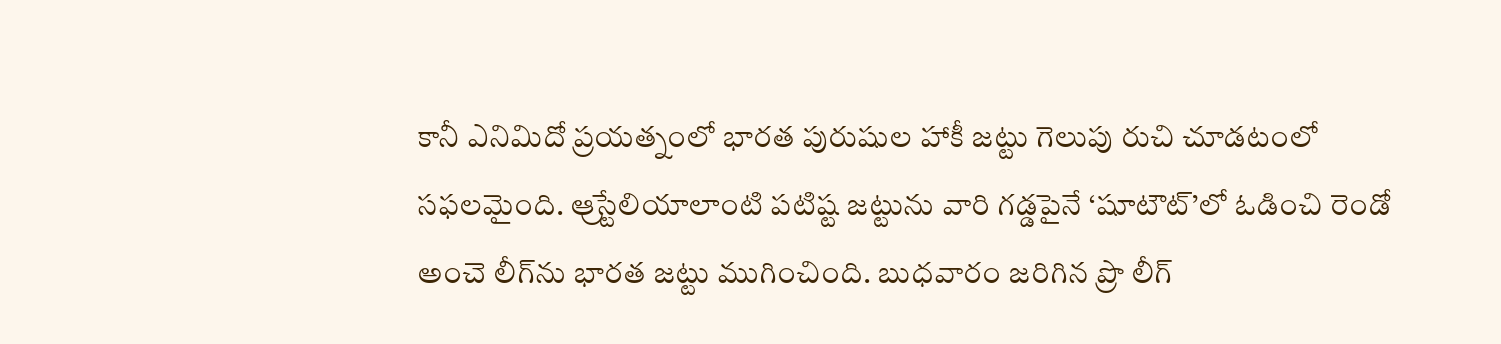కానీ ఎనిమిదో ప్రయత్నంలో భారత పురుషుల హాకీ జట్టు గెలుపు రుచి చూడటంలో సఫలమైంది. ఆ్రస్టేలియాలాంటి పటిష్ట జట్టును వారి గడ్డపైనే ‘షూటౌట్‌’లో ఓడించి రెండో అంచె లీగ్‌ను భారత జట్టు ముగించింది. బుధవారం జరిగిన ప్రొ లీగ్‌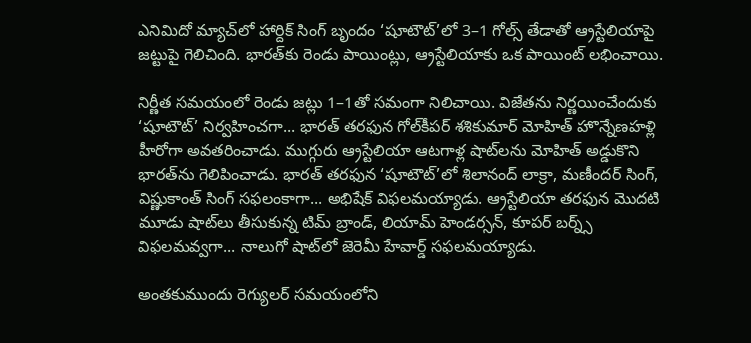ఎనిమిదో మ్యాచ్‌లో హార్దిక్‌ సింగ్‌ బృందం ‘షూటౌట్‌’లో 3–1 గోల్స్‌ తేడాతో ఆ్రస్టేలియాపై జట్టుపై గెలిచింది. భారత్‌కు రెండు పాయింట్లు, ఆ్రస్టేలియాకు ఒక పాయింట్‌ లభించాయి.

నిర్ణీత సమయంలో రెండు జట్లు 1–1తో సమంగా నిలిచాయి. విజేతను నిర్ణయించేందుకు ‘షూటౌట్‌’ నిర్వహించగా... భారత్‌ తరఫున గోల్‌కీపర్‌ శశికుమార్‌ మోహిత్‌ హొన్నేణహళ్లి హీరోగా అవతరించాడు. ముగ్గురు ఆ్రస్టేలియా ఆటగాళ్ల షాట్‌లను మోహిత్‌ అడ్డుకొని భారత్‌ను గెలిపించాడు. భారత్‌ తరఫున ‘షూటౌట్‌’లో శిలానంద్‌ లాక్రా, మణీందర్‌ సింగ్, విష్ణుకాంత్‌ సింగ్‌ సఫలంకాగా... అభిషేక్‌ విఫలమయ్యాడు. ఆ్రస్టేలియా తరఫున మొదటి మూడు షాట్‌లు తీసుకున్న టిమ్‌ బ్రాండ్, లియామ్‌ హెండర్సన్, కూపర్‌ బర్న్స్‌ విఫలమవ్వగా... నాలుగో షాట్‌లో జెరెమీ హేవార్డ్‌ సఫలమయ్యాడు.

అంతకుముందు రెగ్యులర్‌ సమయంలోని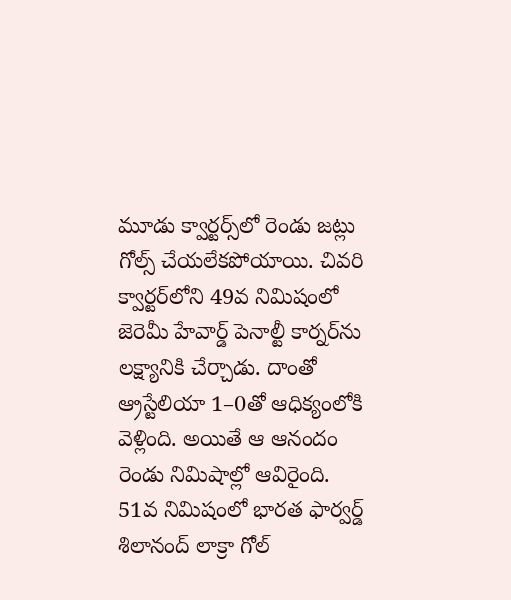మూడు క్వార్టర్స్‌లో రెండు జట్లు గోల్స్‌ చేయలేకపోయాయి. చివరి క్వార్టర్‌లోని 49వ నిమిషంలో జెరెమీ హేవార్డ్‌ పెనాల్టీ కార్నర్‌ను లక్ష్యానికి చేర్చాడు. దాంతో ఆ్రస్టేలియా 1–0తో ఆధిక్యంలోకి వెళ్లింది. అయితే ఆ ఆనందం రెండు నిమిషాల్లో ఆవిరైంది. 51వ నిమిషంలో భారత ఫార్వర్డ్‌ శిలానంద్‌ లాక్రా గోల్‌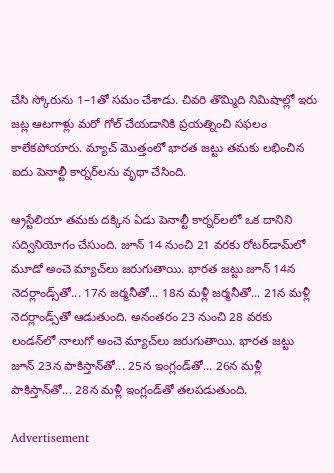చేసి స్కోరును 1–1తో సమం చేశాడు. చివరి తొమ్మిది నిమిషాల్లో ఇరు జట్ల ఆటగాళ్లు మరో గోల్‌ చేయడానికి ప్రయత్నించి సఫలం కాలేకపోయారు. మ్యాచ్‌ మొత్తంలో భారత జట్టు తమకు లభించిన ఐదు పెనాల్టీ కార్నర్‌లను వృథా చేసింది.

ఆ్రస్టేలియా తమకు దక్కిన ఏడు పెనాల్టీ కార్నర్‌లలో ఒక దానిని సద్వినియోగం చేసుంది. జూన్‌ 14 నుంచి 21 వరకు రోటర్‌డామ్‌లో మూడో అంచె మ్యాచ్‌లు జరుగుతాయి. భారత జట్టు జూన్‌ 14న నెదర్లాండ్స్‌తో... 17న జర్మనీతో... 18న మళ్లీ జర్మనీతో... 21న మళ్లీ నెదర్లాండ్స్‌తో ఆడుతుంది. అనంతరం 23 నుంచి 28 వరకు లండన్‌లో నాలుగో అంచె మ్యాచ్‌లు జరుగుతాయి. భారత జట్టు జూన్‌ 23న పాకిస్తాన్‌తో... 25న ఇంగ్లండ్‌తో... 26న మళ్లీ పాకిస్తాన్‌తో... 28న మళ్లీ ఇంగ్లండ్‌తో తలపడుతుంది.

Advertisement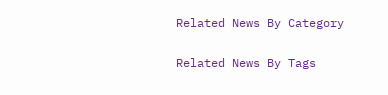Related News By Category

Related News By Tags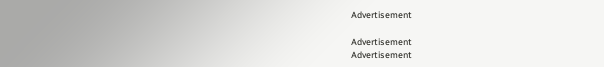Advertisement

Advertisement
Advertisement